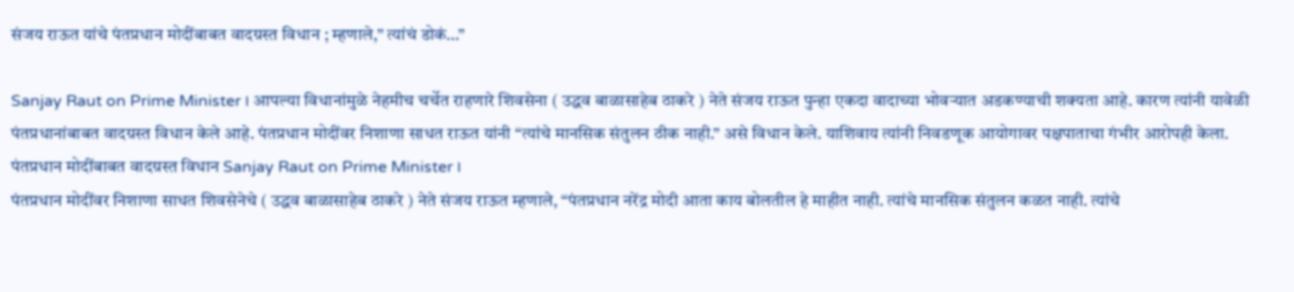संजय राऊत यांचे पंतप्रधान मोदींबाबत वादग्रस्त विधान ; म्हणाले,” त्यांचं डोकं…”

Sanjay Raut on Prime Minister । आपल्या विधानांमुळे नेहमीच चर्चेत राहणारे शिवसेना ( उद्धव बाळासाहेब ठाकरे ) नेते संजय राऊत पुन्हा एकदा वादाच्या भोवऱ्यात अडकण्याची शक्यता आहे. कारण त्यांनी यावेळी पंतप्रधानांबाबत वादग्रस्त विधान केले आहे. पंतप्रधान मोदींवर निशाणा साधत राऊत यांनी “त्यांचे मानसिक संतुलन ठीक नाही.” असे विधान केले. याशिवाय त्यांनी निवडणूक आयोगावर पक्षपाताचा गंभीर आरोपही केला.
पंतप्रधान मोदींबाबत वादग्रस्त विधान Sanjay Raut on Prime Minister ।
पंतप्रधान मोदींवर निशाणा साधत शिवसेनेचे ( उद्धव बाळासाहेब ठाकरे ) नेते संजय राऊत म्हणाले, “पंतप्रधान नरेंद्र मोदी आता काय बोलतील हे माहीत नाही. त्यांचे मानसिक संतुलन कळत नाही. त्यांचे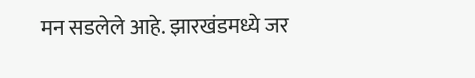मन सडलेले आहे. झारखंडमध्ये जर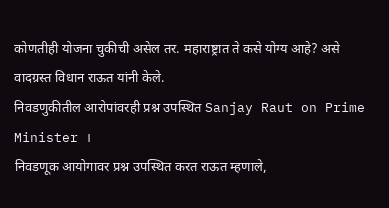कोणतीही योजना चुकीची असेल तर. महाराष्ट्रात ते कसे योग्य आहे? असे वादग्रस्त विधान राऊत यांनी केले.
निवडणुकीतील आरोपांवरही प्रश्न उपस्थित Sanjay Raut on Prime Minister ।
निवडणूक आयोगावर प्रश्न उपस्थित करत राऊत म्हणाले,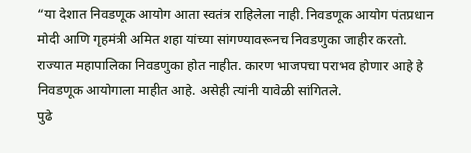“या देशात निवडणूक आयोग आता स्वतंत्र राहिलेला नाही. निवडणूक आयोग पंतप्रधान मोदी आणि गृहमंत्री अमित शहा यांच्या सांगण्यावरूनच निवडणुका जाहीर करतो. राज्यात महापालिका निवडणुका होत नाहीत. कारण भाजपचा पराभव होणार आहे हे निवडणूक आयोगाला माहीत आहे. असेही त्यांनी यावेळी सांगितले.
पुढे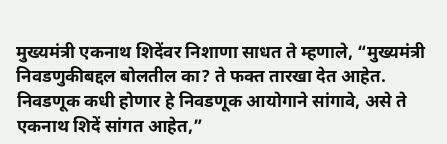मुख्यमंत्री एकनाथ शिदेंवर निशाणा साधत ते म्हणाले, “मुख्यमंत्री निवडणुकीबद्दल बोलतील का? ते फक्त तारखा देत आहेत. निवडणूक कधी होणार हे निवडणूक आयोगाने सांगावे, असे ते एकनाथ शिदें सांगत आहेत,”